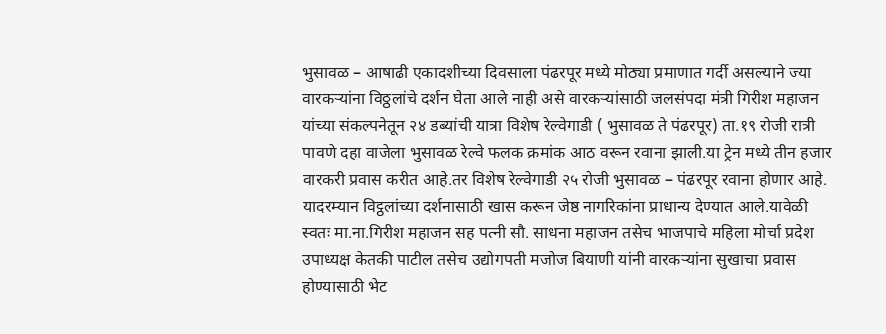भुसावळ – आषाढी एकादशीच्या दिवसाला पंढरपूर मध्ये मोठ्या प्रमाणात गर्दी असल्याने ज्या वारकऱ्यांना विठ्ठलांचे दर्शन घेता आले नाही असे वारकऱ्यांसाठी जलसंपदा मंत्री गिरीश महाजन यांच्या संकल्पनेतून २४ डब्यांची यात्रा विशेष रेल्वेगाडी ( भुसावळ ते पंढरपूर) ता.१९ रोजी रात्री पावणे दहा वाजेला भुसावळ रेल्वे फलक क्रमांक आठ वरून रवाना झाली.या ट्रेन मध्ये तीन हजार वारकरी प्रवास करीत आहे.तर विशेष रेल्वेगाडी २५ रोजी भुसावळ – पंढरपूर रवाना होणार आहे.
यादरम्यान विट्ठलांच्या दर्शनासाठी खास करून जेष्ठ नागरिकांना प्राधान्य देण्यात आले.यावेळी स्वतः मा.ना.गिरीश महाजन सह पत्नी सौ. साधना महाजन तसेच भाजपाचे महिला मोर्चा प्रदेश उपाध्यक्ष केतकी पाटील तसेच उद्योगपती मजोज बियाणी यांनी वारकऱ्यांना सुखाचा प्रवास होण्यासाठी भेट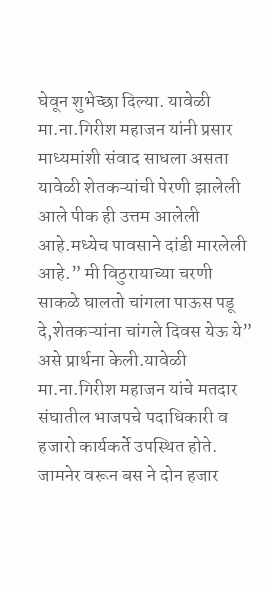घेवून शुभेच्छा दिल्या. यावेळी मा.ना.गिरीश महाजन यांनी प्रसार माध्यमांशी संवाद साधला असता यावेळी शेतकऱ्यांची पेरणी झालेली आले पीक ही उत्तम आलेली आहे.मध्येच पावसाने दांडी मारलेली आहे.” मी विठुरायाच्या चरणी साकळे घालतो चांगला पाऊस पडू दे,शेतकऱ्यांना चांगले दिवस येऊ ये” असे प्रार्थना केली.यावेळी मा.ना.गिरीश महाजन यांचे मतदार संघातील भाजपचे पदाधिकारी व हजारो कार्यकर्ते उपस्थित होते.
जामनेर वरून बस ने दोन हजार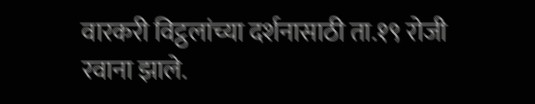वारकरी विट्ठलांच्या दर्शनासाठी ता.१९ रोजी रवाना झाले.